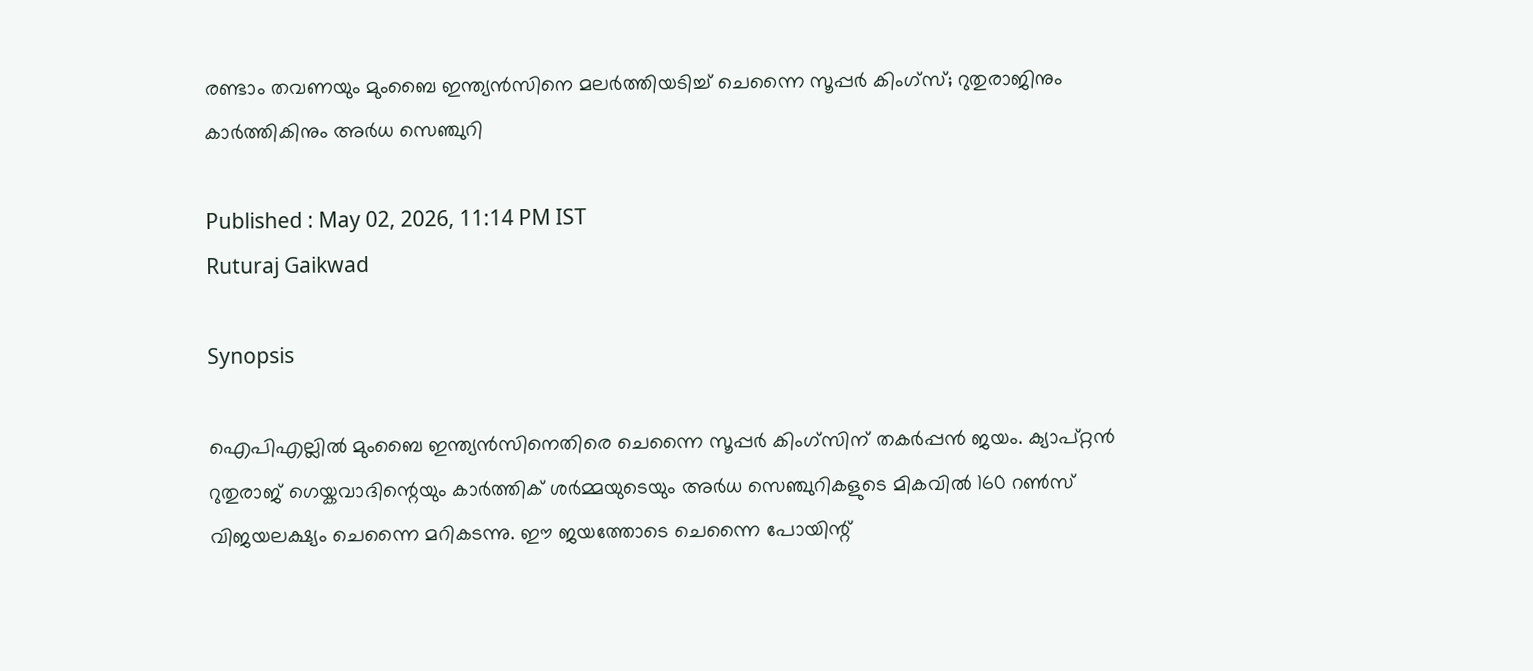രണ്ടാം തവണയും മുംബൈ ഇന്ത്യന്‍സിനെ മലര്‍ത്തിയടിച്ച് ചെന്നൈ സൂപ്പര്‍ കിംഗ്‌സ്; റുതുരാജിനും കാര്‍ത്തികിനും അര്‍ധ സെഞ്ചുറി

Published : May 02, 2026, 11:14 PM IST
Ruturaj Gaikwad

Synopsis

ഐപിഎല്ലിൽ മുംബൈ ഇന്ത്യൻസിനെതിരെ ചെന്നൈ സൂപ്പർ കിംഗ്‌സിന് തകർപ്പൻ ജയം. ക്യാപ്റ്റൻ റുതുരാജ് ഗെയ്കവാദിന്റെയും കാർത്തിക് ശർമ്മയുടെയും അർധ സെഞ്ചുറികളുടെ മികവിൽ 160 റൺസ് വിജയലക്ഷ്യം ചെന്നൈ മറികടന്നു. ഈ ജയത്തോടെ ചെന്നൈ പോയിന്റ്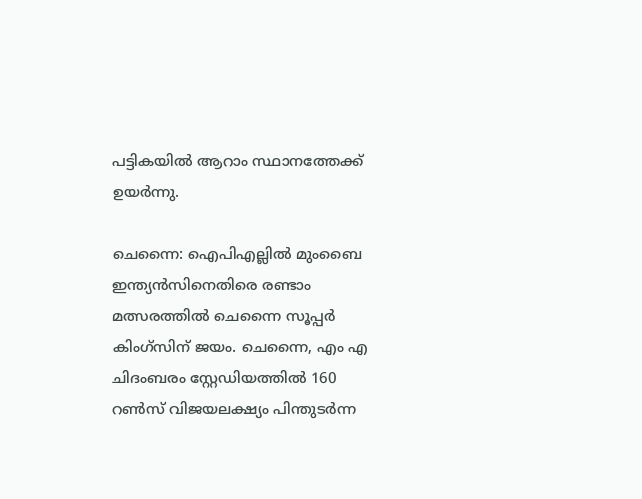പട്ടികയിൽ ആറാം സ്ഥാനത്തേക്ക് ഉയർന്നു.

ചെന്നൈ: ഐപിഎല്ലില്‍ മുംബൈ ഇന്ത്യന്‍സിനെതിരെ രണ്ടാം മത്സരത്തില്‍ ചെന്നൈ സൂപ്പര്‍ കിംഗ്‌സിന് ജയം. ചെന്നൈ, എം എ ചിദംബരം സ്റ്റേഡിയത്തില്‍ 160 റണ്‍സ് വിജയലക്ഷ്യം പിന്തുടര്‍ന്ന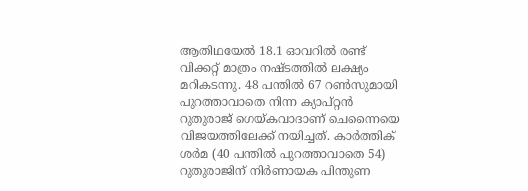ആതിഥയേല്‍ 18.1 ഓവറില്‍ രണ്ട് വിക്കറ്റ് മാത്രം നഷ്ടത്തില്‍ ലക്ഷ്യം മറികടന്നു. 48 പന്തില്‍ 67 റണ്‍സുമായി പുറത്താവാതെ നിന്ന ക്യാപ്റ്റന്‍ റുതുരാജ് ഗെയ്കവാദാണ് ചെന്നൈയെ വിജയത്തിലേക്ക് നയിച്ചത്. കാര്‍ത്തിക് ശര്‍മ (40 പന്തില്‍ പുറത്താവാതെ 54) റുതുരാജിന് നിര്‍ണായക പിന്തുണ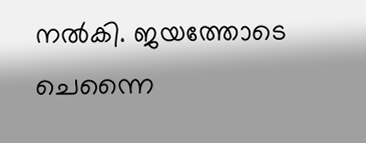നല്‍കി. ജയത്തോടെ ചെന്നൈ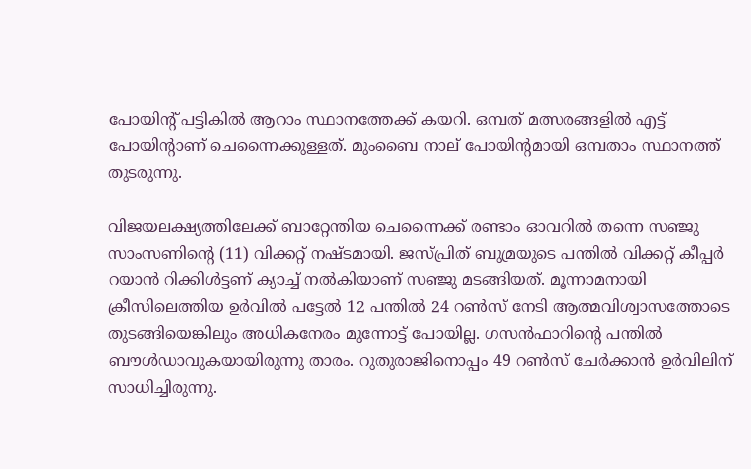പോയിന്റ് പട്ടികില്‍ ആറാം സ്ഥാനത്തേക്ക് കയറി. ഒമ്പത് മത്സരങ്ങളില്‍ എട്ട് പോയിന്റാണ് ചെന്നൈക്കുള്ളത്. മുംബൈ നാല് പോയിന്റമായി ഒമ്പതാം സ്ഥാനത്ത് തുടരുന്നു.

വിജയലക്ഷ്യത്തിലേക്ക് ബാറ്റേന്തിയ ചെന്നൈക്ക് രണ്ടാം ഓവറില്‍ തന്നെ സഞ്ജു സാംസണിന്റെ (11) വിക്കറ്റ് നഷ്ടമായി. ജസ്പ്രിത് ബുമ്രയുടെ പന്തില്‍ വിക്കറ്റ് കീപ്പര്‍ റയാന്‍ റിക്കിള്‍ട്ടണ് ക്യാച്ച് നല്‍കിയാണ് സഞ്ജു മടങ്ങിയത്. മൂന്നാമനായി ക്രീസിലെത്തിയ ഉര്‍വില്‍ പട്ടേല്‍ 12 പന്തില്‍ 24 റണ്‍സ് നേടി ആത്മവിശ്വാസത്തോടെ തുടങ്ങിയെങ്കിലും അധികനേരം മുന്നോട്ട് പോയില്ല. ഗസന്‍ഫാറിന്റെ പന്തില്‍ ബൗള്‍ഡാവുകയായിരുന്നു താരം. റുതുരാജിനൊപ്പം 49 റണ്‍സ് ചേര്‍ക്കാന്‍ ഉര്‍വിലിന് സാധിച്ചിരുന്നു.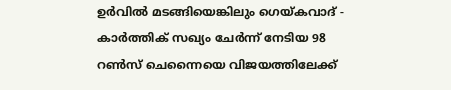ഉര്‍വില്‍ മടങ്ങിയെങ്കിലും ഗെയ്കവാദ് - കാര്‍ത്തിക് സഖ്യം ചേര്‍ന്ന് നേടിയ 98 റണ്‍സ് ചെന്നൈയെ വിജയത്തിലേക്ക്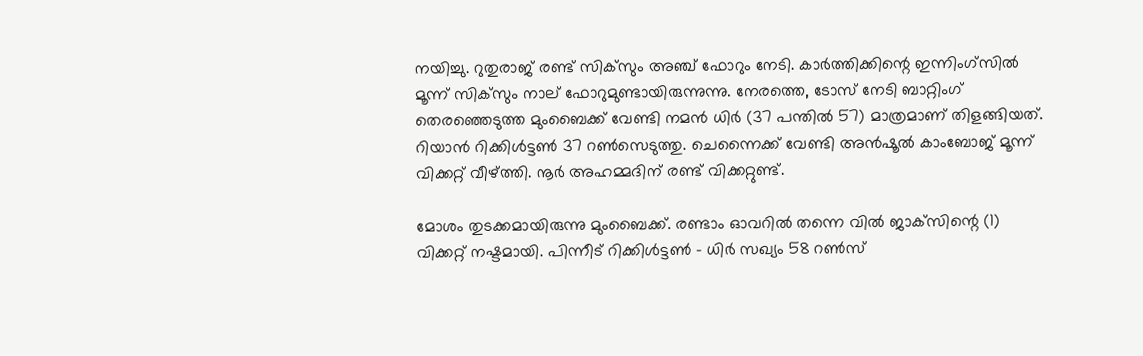നയിച്ചു. റുതുരാജ് രണ്ട് സിക്‌സും അഞ്ച് ഫോറും നേടി. കാര്‍ത്തിക്കിന്റെ ഇന്നിംഗ്‌സില്‍ മൂന്ന് സിക്‌സും നാല് ഫോറുമുണ്ടായിരുന്നുന്നു. നേരത്തെ, ടോസ് നേടി ബാറ്റിംഗ് തെരഞ്ഞെടുത്ത മുംബൈക്ക് വേണ്ടി നമന്‍ ധിര്‍ (37 പന്തില്‍ 57) മാത്രമാണ് തിളങ്ങിയത്. റിയാന്‍ റിക്കിള്‍ട്ടണ്‍ 37 റണ്‍സെടുത്തു. ചെന്നൈക്ക് വേണ്ടി അന്‍ഷൂല്‍ കാംബോജ് മൂന്ന് വിക്കറ്റ് വീഴ്ത്തി. നൂര്‍ അഹമ്മദിന് രണ്ട് വിക്കറ്റുണ്ട്.

മോശം തുടക്കമായിരുന്നു മുംബൈക്ക്. രണ്ടാം ഓവറില്‍ തന്നെ വില്‍ ജാക്‌സിന്റെ (1) വിക്കറ്റ് നഷ്ടമായി. പിന്നീട് റിക്കിള്‍ട്ടണ്‍ - ധിര്‍ സഖ്യം 58 റണ്‍സ്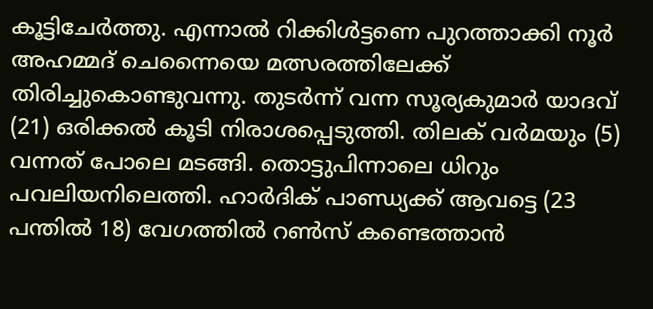കൂട്ടിചേര്‍ത്തു. എന്നാല്‍ റിക്കിള്‍ട്ടണെ പുറത്താക്കി നൂര്‍ അഹമ്മദ് ചെന്നൈയെ മത്സരത്തിലേക്ക് തിരിച്ചുകൊണ്ടുവന്നു. തുടര്‍ന്ന് വന്ന സൂര്യകുമാര്‍ യാദവ് (21) ഒരിക്കല്‍ കൂടി നിരാശപ്പെടുത്തി. തിലക് വര്‍മയും (5) വന്നത് പോലെ മടങ്ങി. തൊട്ടുപിന്നാലെ ധിറും പവലിയനിലെത്തി. ഹാര്‍ദിക് പാണ്ഡ്യക്ക് ആവട്ടെ (23 പന്തില്‍ 18) വേഗത്തില്‍ റണ്‍സ് കണ്ടെത്താന്‍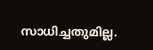സാധിച്ചതുമില്ല.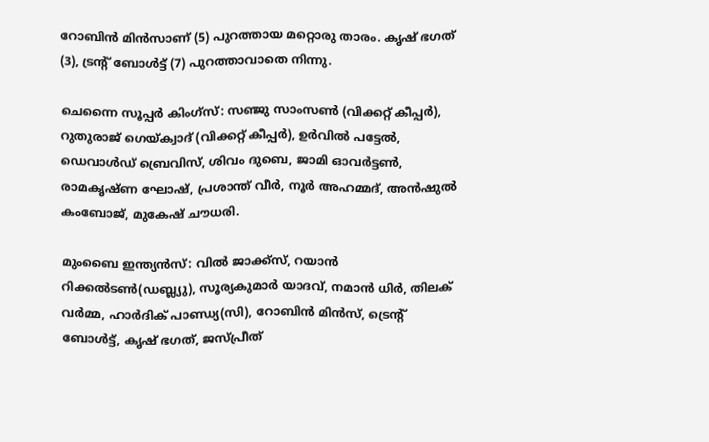റോബിന്‍ മിന്‍സാണ് (5) പുറത്തായ മറ്റൊരു താരം. കൃഷ് ഭഗത് (3), ട്രന്റ് ബോള്‍ട്ട് (7) പുറത്താവാതെ നിന്നു.

ചെന്നൈ സൂപ്പര്‍ കിംഗ്സ്: സഞ്ജു സാംസണ്‍ (വിക്കറ്റ് കീപ്പര്‍), റുതുരാജ് ഗെയ്ക്വാദ് (വിക്കറ്റ് കീപ്പര്‍), ഉര്‍വില്‍ പട്ടേല്‍, ഡെവാള്‍ഡ് ബ്രെവിസ്, ശിവം ദുബെ, ജാമി ഓവര്‍ട്ടണ്‍, രാമകൃഷ്ണ ഘോഷ്, പ്രശാന്ത് വീര്‍, നൂര്‍ അഹമ്മദ്, അന്‍ഷുല്‍ കംബോജ്, മുകേഷ് ചൗധരി.

മുംബൈ ഇന്ത്യന്‍സ്: വില്‍ ജാക്ക്സ്, റയാന്‍ റിക്കല്‍ടണ്‍(ഡബ്ല്യു), സൂര്യകുമാര്‍ യാദവ്, നമാന്‍ ധിര്‍, തിലക് വര്‍മ്മ, ഹാര്‍ദിക് പാണ്ഡ്യ(സി), റോബിന്‍ മിന്‍സ്, ട്രെന്റ് ബോള്‍ട്ട്, കൃഷ് ഭഗത്, ജസ്പ്രീത്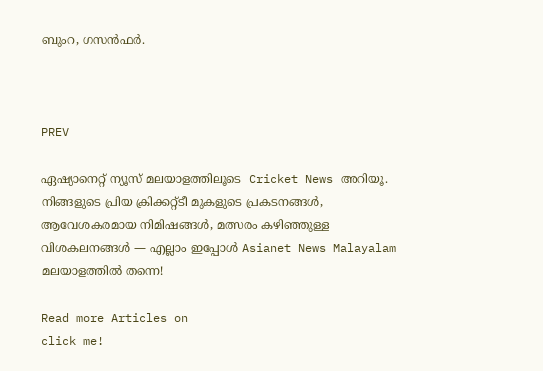ബുംറ, ഗസന്‍ഫര്‍.



PREV

ഏഷ്യാനെറ്റ് ന്യൂസ് മലയാളത്തിലൂടെ  Cricket News അറിയൂ.  നിങ്ങളുടെ പ്രിയ ക്രിക്കറ്റ്ടീ മുകളുടെ പ്രകടനങ്ങൾ, ആവേശകരമായ നിമിഷങ്ങൾ, മത്സരം കഴിഞ്ഞുള്ള വിശകലനങ്ങൾ — എല്ലാം ഇപ്പോൾ Asianet News Malayalam മലയാളത്തിൽ തന്നെ!

Read more Articles on
click me!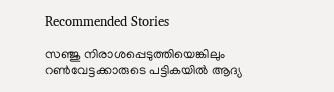Recommended Stories

സഞ്ജു നിരാശപ്പെടുത്തിയെങ്കിലും റണ്‍വേട്ടക്കാരുടെ പട്ടികയില്‍ ആദ്യ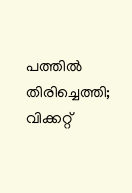പത്തില്‍ തിരിച്ചെത്തി; വിക്കറ്റ്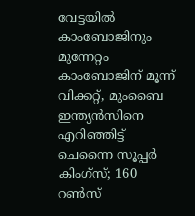വേട്ടയില്‍ കാംബോജിനും മുന്നേറ്റം
കാംബോജിന് മൂന്ന് വിക്കറ്റ്, മുംബൈ ഇന്ത്യന്‍സിനെ എറിഞ്ഞിട്ട് ചെന്നൈ സൂപ്പര്‍ കിംഗ്‌സ്; 160 റണ്‍സ്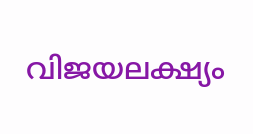വിജയലക്ഷ്യം